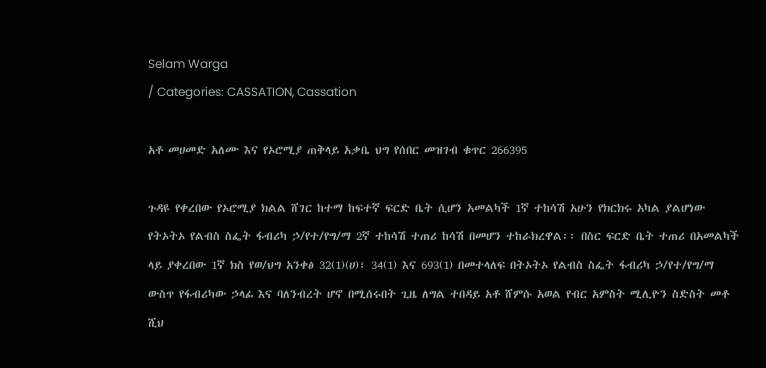Selam Warga
/ Categories: CASSATION, Cassation

አቶ መሀመድ አለሙ እና የኦሮሚያ ጠቅላይ አቃቤ ህግ የሰበር መዝገብ ቁጥር 266395

ጉዳዩ የቀረበው የኦሮሚያ ክልል ሸገር ከተማ ከፍተኛ ፍርድ ቤት ሲሆን አመልካች 1ኛ ተከሳሽ አሁን የክርክሩ አካል ያልሆነው የትኦትኦ የልብስ ስፌት ፋብሪካ ኃ/የተ/የግ/ማ 2ኛ ተከሳሽ ተጠሪ ከሳሽ በመሆን ተከራክረዋል፡፡ በስር ፍርድ ቤት ተጠሪ በአመልካች ላይ ያቀረበው 1ኛ ክስ የወ/ህግ አንቀፅ 32(1)(ሀ)፣ 34(1) እና 693(1) በመተላለፍ በትኦትኦ የልብስ ስፌት ፋብሪካ ኃ/የተ/የግ/ማ ውስጥ የፋብሪካው ኃላፊ እና ባለንብረት ሆኖ በሚሰሩበት ጊዜ ለግል ተበዳይ አቶ ሸምሱ አወል የብር አምስት ሚሊዮን ስድስት መቶ ሺህ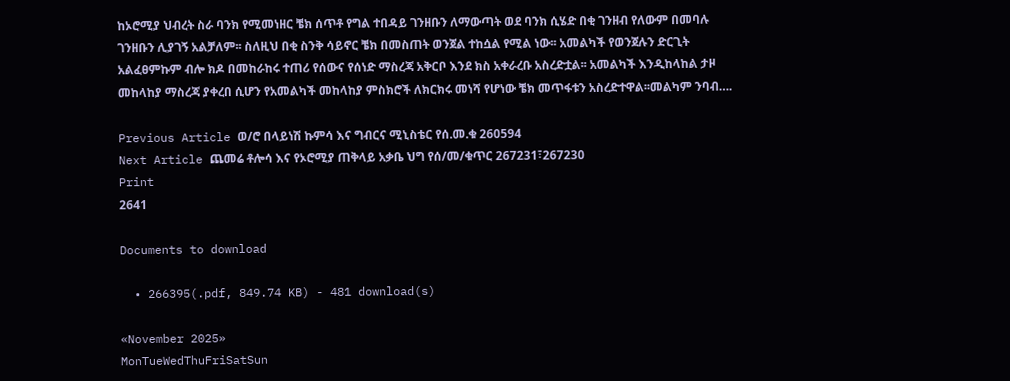ከኦሮሚያ ህብረት ስራ ባንክ የሚመነዘር ቼክ ሰጥቶ የግል ተበዳይ ገንዘቡን ለማውጣት ወደ ባንክ ሲሄድ በቂ ገንዘብ የለውም በመባሉ ገንዘቡን ሊያገኝ አልቻለም፡፡ ስለዚህ በቂ ስንቅ ሳይኖር ቼክ በመስጠት ወንጀል ተከሷል የሚል ነው፡፡ አመልካች የወንጀሉን ድርጊት አልፈፀምኩም ብሎ ክዶ በመከራከሩ ተጠሪ የሰውና የሰነድ ማስረጃ አቅርቦ እንደ ክስ አቀራረቡ አስረድቷል፡፡ አመልካች እንዲከላከል ታዞ መከላከያ ማስረጃ ያቀረበ ሲሆን የአመልካች መከላከያ ምስክሮች ለክርክሩ መነሻ የሆነው ቼክ መጥፋቱን አስረድተዋል፡፡መልካም ንባብ….

Previous Article ወ/ሮ በላይነሽ ኩምሳ እና ግብርና ሚኒስቴር የሰ.መ.ቁ 260594
Next Article ጨመሬ ቶሎሳ እና የኦሮሚያ ጠቅላይ አቃቤ ህግ የሰ/መ/ቁጥር 267231፣267230
Print
2641

Documents to download

  • 266395(.pdf, 849.74 KB) - 481 download(s)

«November 2025»
MonTueWedThuFriSatSun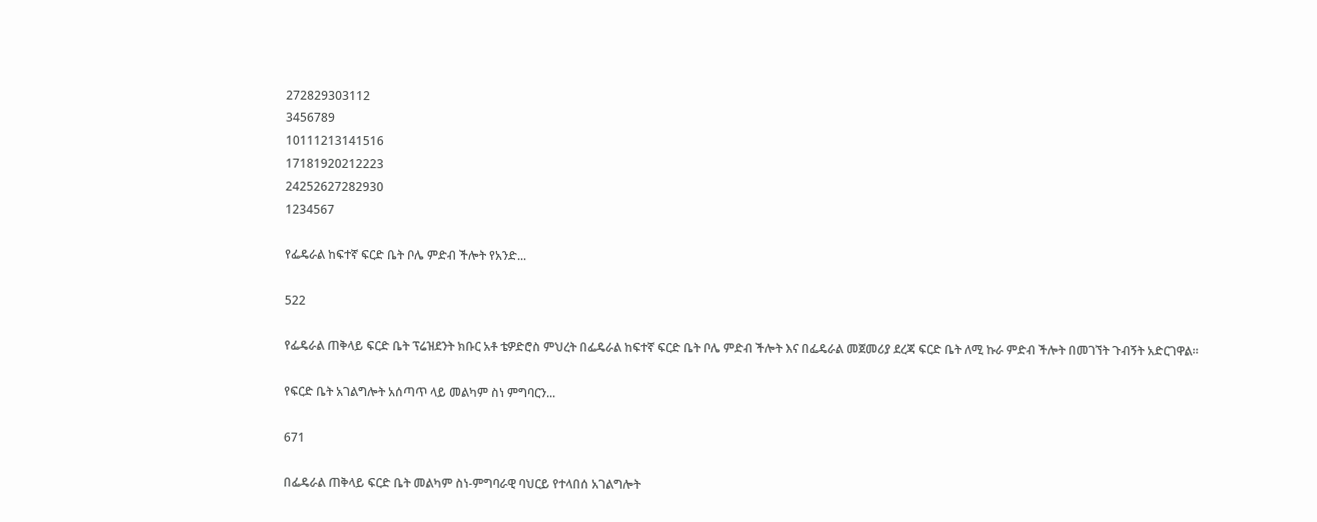272829303112
3456789
10111213141516
17181920212223
24252627282930
1234567

የፌዴራል ከፍተኛ ፍርድ ቤት ቦሌ ምድብ ችሎት የአንድ...

522

የፌዴራል ጠቅላይ ፍርድ ቤት ፕሬዝደንት ክቡር አቶ ቴዎድሮስ ምህረት በፌዴራል ከፍተኛ ፍርድ ቤት ቦሌ ምድብ ችሎት እና በፌዴራል መጀመሪያ ደረጃ ፍርድ ቤት ለሚ ኩራ ምድብ ችሎት በመገኘት ጉብኝት አድርገዋል።

የፍርድ ቤት አገልግሎት አሰጣጥ ላይ መልካም ስነ ምግባርን...

671

በፌዴራል ጠቅላይ ፍርድ ቤት መልካም ስነ-ምግባራዊ ባህርይ የተላበሰ አገልግሎት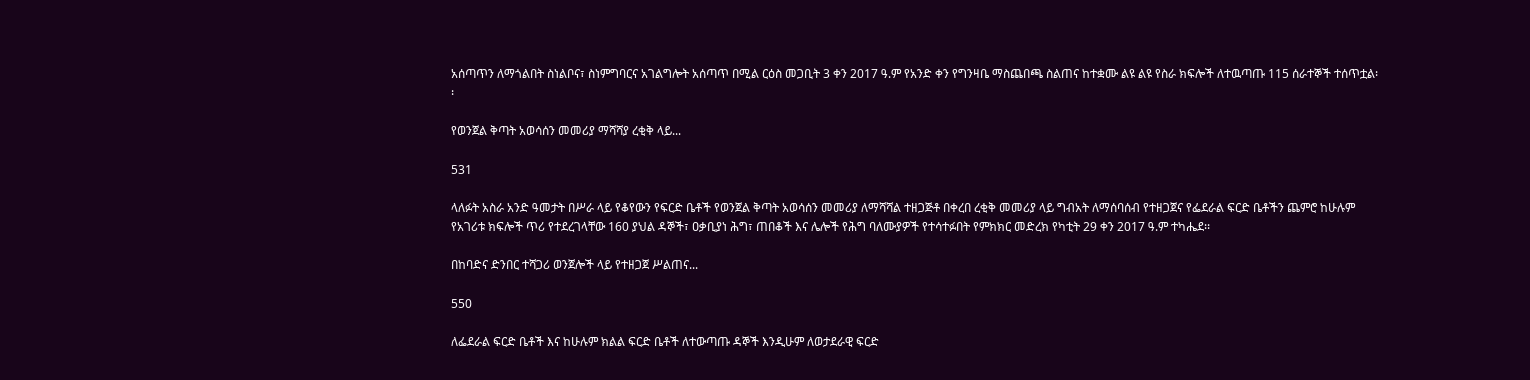አሰጣጥን ለማጎልበት ስነልቦና፣ ስነምግባርና አገልግሎት አሰጣጥ በሚል ርዕስ መጋቢት 3 ቀን 2017 ዓ.ም የአንድ ቀን የግንዛቤ ማስጨበጫ ስልጠና ከተቋሙ ልዩ ልዩ የስራ ክፍሎች ለተዉጣጡ 115 ሰራተኞች ተሰጥቷል፡፡

የወንጀል ቅጣት አወሳሰን መመሪያ ማሻሻያ ረቂቅ ላይ...

531

ላለፉት አስራ አንድ ዓመታት በሥራ ላይ የቆየውን የፍርድ ቤቶች የወንጀል ቅጣት አወሳሰን መመሪያ ለማሻሻል ተዘጋጅቶ በቀረበ ረቂቅ መመሪያ ላይ ግብአት ለማሰባሰብ የተዘጋጀና የፌደራል ፍርድ ቤቶችን ጨምሮ ከሁሉም የአገሪቱ ክፍሎች ጥሪ የተደረገላቸው 160 ያህል ዳኞች፣ ዐቃቢያነ ሕግ፣ ጠበቆች እና ሌሎች የሕግ ባለሙያዎች የተሳተፉበት የምክክር መድረክ የካቲት 29 ቀን 2017 ዓ.ም ተካሔደ፡፡

በከባድና ድንበር ተሻጋሪ ወንጀሎች ላይ የተዘጋጀ ሥልጠና...

550

ለፌደራል ፍርድ ቤቶች እና ከሁሉም ክልል ፍርድ ቤቶች ለተውጣጡ ዳኞች እንዲሁም ለወታደራዊ ፍርድ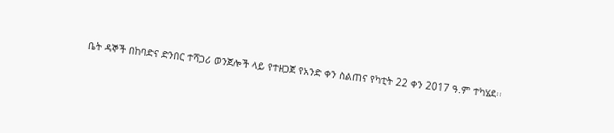ቤት ዳኞች በከባድና ድንበር ተሻጋሪ ወንጀሎች ላይ የተዘጋጀ የአንድ ቀን ስልጠና የካቲት 22 ቀን 2017 ዓ.ም ተካሄደ፡፡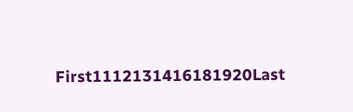First1112131416181920Last